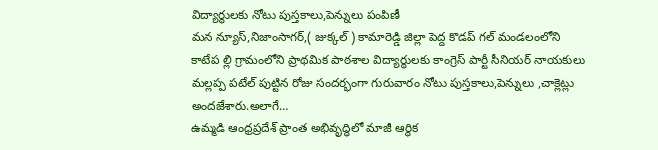విద్యార్థులకు నోటు పుస్తకాలు,పెన్నులు పంపిణీ
మన న్యూస్,నిజాంసాగర్,( జుక్కల్ ) కామారెడ్డి జిల్లా పెద్ద కొడప్ గల్ మండలంలోని కాటేప ల్లి గ్రామంలోని ప్రాథమిక పాఠశాల విద్యార్థులకు కాంగ్రెస్ పార్టీ సీనియర్ నాయకులు మల్లప్ప పటేల్ పుట్టిన రోజు సందర్భంగా గురువారం నోటు పుస్తకాలు,పెన్నులు ,చాక్లెట్లు అందజేశారు.అలాగే…
ఉమ్మడి ఆంధ్రప్రదేశ్ ప్రాంత అభివృద్ధిలో మాజీ ఆర్థిక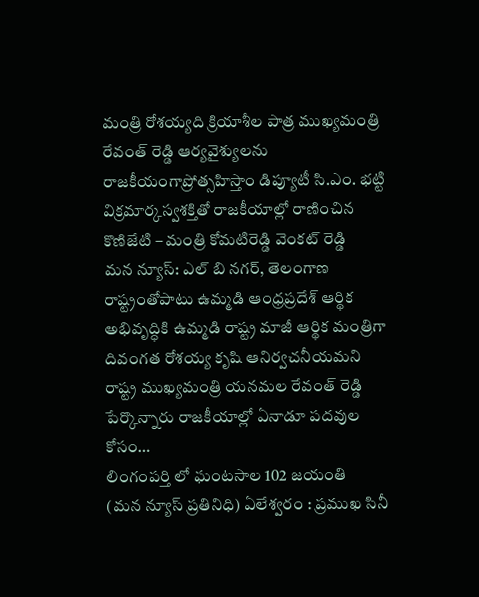మంత్రి రోశయ్యది క్రియాశీల పాత్ర ముఖ్యమంత్రి రేవంత్ రెడ్డి ఆర్యవైశ్యులను రాజకీయంగాప్రోత్సహిస్తాం డిప్యూటీ సి.ఎం. భట్టి విక్రమార్కస్వశక్తితో రాజకీయాల్లో రాణించిన కొణిజేటి – మంత్రి కోమటిరెడ్డి వెంకట్ రెడ్డి
మన న్యూస్: ఎల్ బి నగర్, తెలంగాణ రాష్ట్రంతోపాటు ఉమ్మడి ఆంధ్రప్రదేశ్ ఆర్థిక అభివృద్ధికి ఉమ్మడి రాష్ట్ర మాజీ ఆర్థిక మంత్రిగా దివంగత రోశయ్య కృషి ఆనిర్వచనీయమని రాష్ట్ర ముఖ్యమంత్రి యనమల రేవంత్ రెడ్డి పేర్కొన్నారు రాజకీయాల్లో ఏనాడూ పదవుల కోసం…
లింగంపర్తి లో ఘంటసాల 102 జయంతి
(మన న్యూస్ ప్రతినిధి) ఏలేశ్వరం : ప్రముఖ సినీ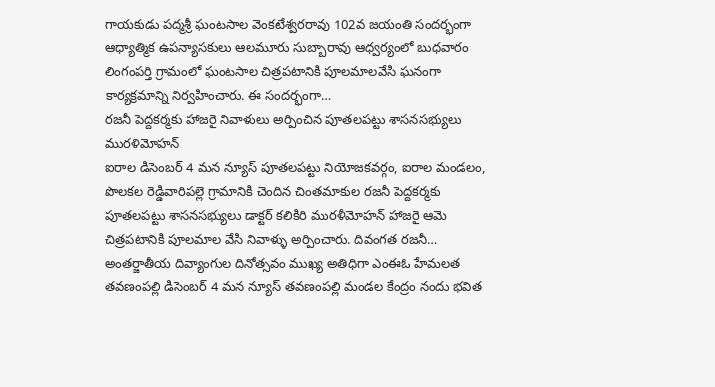గాయకుడు పద్మశ్రీ ఘంటసాల వెంకటేశ్వరరావు 102వ జయంతి సందర్భంగా ఆధ్యాత్మిక ఉపన్యాసకులు ఆలమూరు సుబ్బారావు ఆధ్వర్యంలో బుధవారం లింగంపర్తి గ్రామంలో ఘంటసాల చిత్రపటానికి పూలమాలవేసి ఘనంగా కార్యక్రమాన్ని నిర్వహించారు. ఈ సందర్భంగా…
రజనీ పెద్దకర్మకు హాజరై నివాళులు అర్పించిన పూతలపట్టు శాసనసభ్యులు మురళిమోహన్
ఐరాల డిసెంబర్ 4 మన న్యూస్ పూతలపట్టు నియోజకవర్గం, ఐరాల మండలం, పొలకల రెడ్డివారిపల్లె గ్రామానికి చెందిన చింతమాకుల రజనీ పెద్దకర్మకు పూతలపట్టు శాసనసభ్యులు డాక్టర్ కలికిరి మురళీమోహన్ హాజరై ఆమె చిత్రపటానికి పూలమాల వేసి నివాళ్ళు అర్పించారు. దివంగత రజనీ…
అంతర్జాతీయ దివ్యాంగుల దినోత్సవం ముఖ్య అతిధిగా ఎంఈఓ హేమలత
తవణంపల్లి డిసెంబర్ 4 మన న్యూస్ తవణంపల్లి మండల కేంద్రం నందు భవిత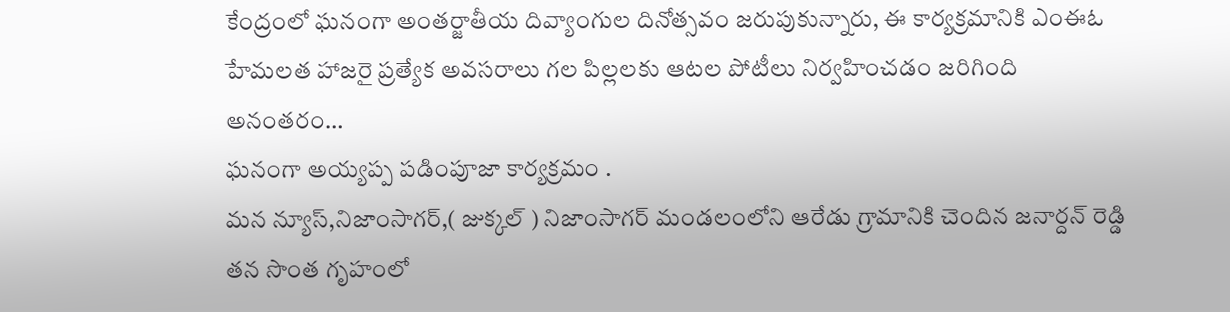కేంద్రంలో ఘనంగా అంతర్జాతీయ దివ్యాంగుల దినోత్సవం జరుపుకున్నారు, ఈ కార్యక్రమానికి ఎంఈఓ హేమలత హాజరై ప్రత్యేక అవసరాలు గల పిల్లలకు ఆటల పోటీలు నిర్వహించడం జరిగింది అనంతరం…
ఘనంగా అయ్యప్ప పడింపూజా కార్యక్రమం .
మన న్యూస్,నిజాంసాగర్,( జుక్కల్ ) నిజాంసాగర్ మండలంలోని ఆరేడు గ్రామానికి చెందిన జనార్దన్ రెడ్డి తన సొంత గృహంలో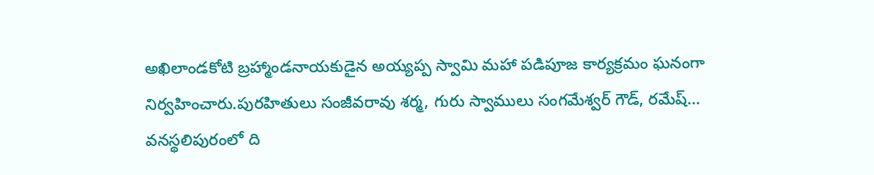అఖిలాండకోటి బ్రహ్మాండనాయకుడైన అయ్యప్ప స్వామి మహా పడిపూజ కార్యక్రమం ఘనంగా నిర్వహించారు.పురహితులు సంజీవరావు శర్మ, గురు స్వాములు సంగమేశ్వర్ గౌడ్, రమేష్…
వనస్థలిపురంలో ది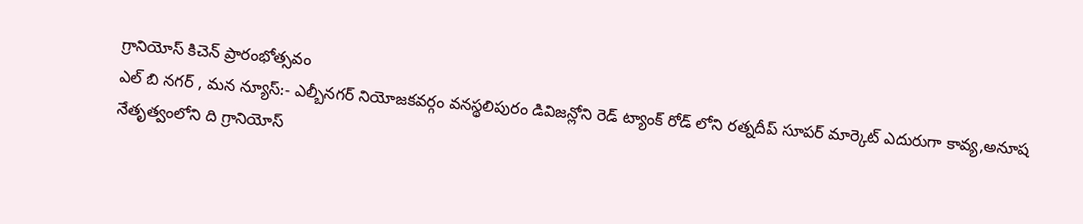గ్రానియోస్ కిచెన్ ప్రారంభోత్సవం
ఎల్ బి నగర్ , మన న్యూస్:- ఎల్బీనగర్ నియోజకవర్గం వనస్థలిపురం డివిజన్లోని రెడ్ ట్యాంక్ రోడ్ లోని రత్నదీప్ సూపర్ మార్కెట్ ఎదురుగా కావ్య,అనూష నేతృత్వంలోని ది గ్రానియోస్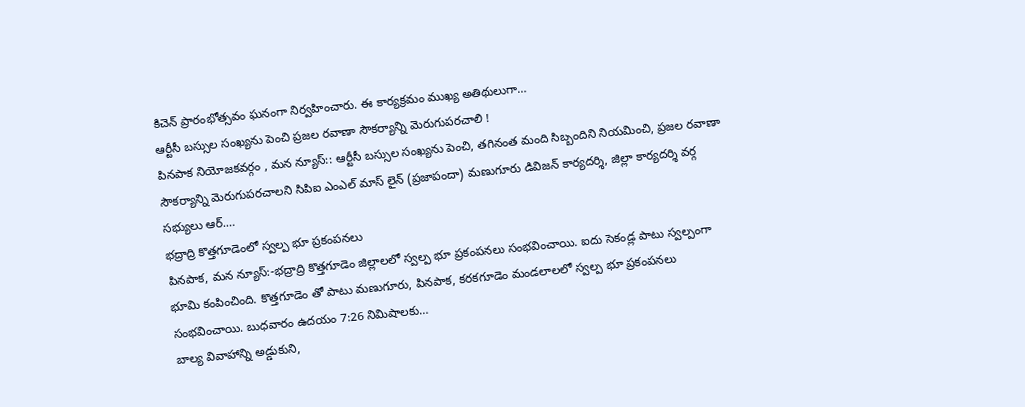కిచెన్ ప్రారంభోత్సవం ఘనంగా నిర్వహించారు. ఈ కార్యక్రమం ముఖ్య అతిథులుగా…
ఆర్టీసీ బస్సుల సంఖ్యను పెంచి ప్రజల రవాణా సౌకర్యాన్ని మెరుగుపరచాలి !
పినపాక నియోజకవర్గం , మన న్యూస్:: ఆర్టీసీ బస్సుల సంఖ్యను పెంచి, తగినంత మంది సిబ్బందిని నియమించి, ప్రజల రవాణా సౌకర్యాన్ని మెరుగుపరచాలని సిపిఐ ఎంఎల్ మాస్ లైన్ (ప్రజాపందా) మణుగూరు డివిజన్ కార్యదర్శి, జిల్లా కార్యదర్శి వర్గ సభ్యులు ఆర్.…
భద్రాద్రి కొత్తగూడెంలో స్వల్ప భూ ప్రకంపనలు
పినపాక, మన న్యూస్:-భద్రాద్రి కొత్తగూడెం జిల్లాలలో స్వల్ప భూ ప్రకంపనలు సంభవించాయి. ఐదు సెకండ్ల పాటు స్వల్పంగా భూమి కంపించింది. కొత్తగూడెం తో పాటు మణుగూరు, పినపాక, కరకగూడెం మండలాలలో స్వల్ప భూ ప్రకంపనలు సంభవించాయి. బుధవారం ఉదయం 7:26 నిమిషాలకు…
బాల్య వివాహాన్ని అడ్డుకుని,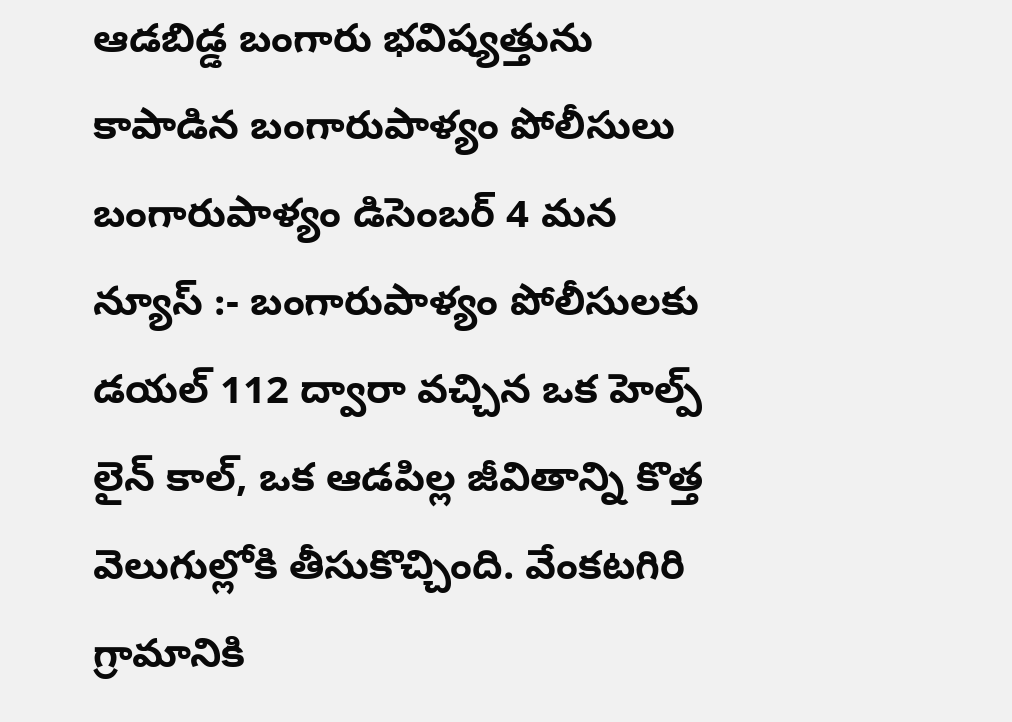ఆడబిడ్డ బంగారు భవిష్యత్తును కాపాడిన బంగారుపాళ్యం పోలీసులు
బంగారుపాళ్యం డిసెంబర్ 4 మన న్యూస్ :- బంగారుపాళ్యం పోలీసులకు డయల్ 112 ద్వారా వచ్చిన ఒక హెల్ప్ లైన్ కాల్, ఒక ఆడపిల్ల జీవితాన్ని కొత్త వెలుగుల్లోకి తీసుకొచ్చింది. వేంకటగిరి గ్రామానికి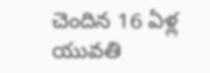చెందిన 16 ఏళ్ల యువతి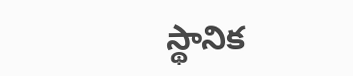స్థానిక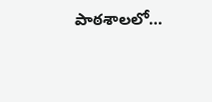పాఠశాలలో…